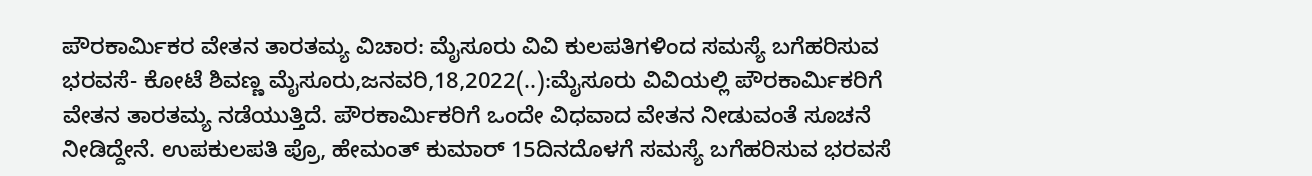ಪೌರಕಾರ್ಮಿಕರ ವೇತನ ತಾರತಮ್ಯ ವಿಚಾರ: ಮೈಸೂರು ವಿವಿ ಕುಲಪತಿಗಳಿಂದ ಸಮಸ್ಯೆ ಬಗೆಹರಿಸುವ ಭರವಸೆ- ಕೋಟೆ ಶಿವಣ್ಣ ಮೈಸೂರು,ಜನವರಿ,18,2022(..):ಮೈಸೂರು ವಿವಿಯಲ್ಲಿ ಪೌರಕಾರ್ಮಿಕರಿಗೆ ವೇತನ ತಾರತಮ್ಯ ನಡೆಯುತ್ತಿದೆ. ಪೌರಕಾರ್ಮಿಕರಿಗೆ ಒಂದೇ ವಿಧವಾದ ವೇತನ ನೀಡುವಂತೆ ಸೂಚನೆ ನೀಡಿದ್ದೇನೆ. ಉಪಕುಲಪತಿ ಪ್ರೊ, ಹೇಮಂತ್ ಕುಮಾರ್ 15ದಿನದೊಳಗೆ ಸಮಸ್ಯೆ ಬಗೆಹರಿಸುವ ಭರವಸೆ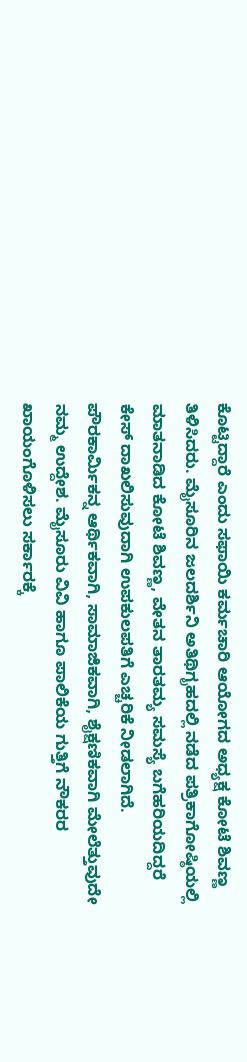ಕೊಟ್ಟಿದ್ದಾರೆ ಎಂದು ಸಫಾಯಿ ಕರ್ಮಚಾರಿ ಆಯೋಗದ ಅಧ್ಯಕ್ಷ ಕೋಟೆ ಶಿವಣ್ಣ ತಿಳಿಸಿದರು. ಮೈಸೂರಿನ ಜಲದರ್ಶಿನಿ ಅತಿಥಿಗೃಹದಲ್ಲಿ ನಡೆದ ಪತ್ರಿಕಾಗೋಷ್ಠಿಯಲ್ಲಿ ಮಾತನಾಡಿದ ಕೋಟೆ ಶಿವಣ್ಣ, ವೇತನ ತಾರತಮ್ಯ ಸಮಸ್ಯೆ ಬಗೆಹರಿಯದಿದ್ದರೆ ಕೇಸ್ ದಾಖಲಿಸುವುದಾಗಿ ಉಪಕುಲಪತಿಗೆ ಎಚ್ಚರಿಕೆ ನೀಡಲಾಗಿದೆ. ಪೌರಕಾರ್ಮಿಕನ್ನ ಆರ್ಥಿಕವಾಗಿ, ಸಾಮಾಜಿಕವಾಗಿ, ಶೈಕ್ಷಣಿಕವಾಗಿ ಮೇಲೆತ್ತುವುದೇ ನಮ್ಮ ಉದ್ದೇಶ. ಮೈಸೂರು ವಿವಿ ಹಾಗೂ ಪಾಲಿಕೆಯ ಗುತ್ತಿಗೆ ನೌಕರರ ಖಾಯಂಗೊಳಿಸಲು ಸರ್ಕಾರಕ್ಕೆ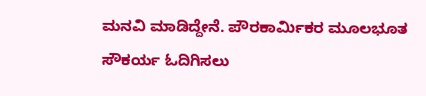ಮನವಿ ಮಾಡಿದ್ದೇನೆ. ಪೌರಕಾರ್ಮಿಕರ ಮೂಲಭೂತ ಸೌಕರ್ಯ ಓದಿಗಿಸಲು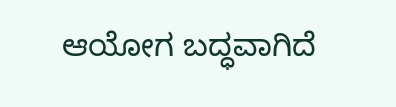ಆಯೋಗ ಬದ್ಧವಾಗಿದೆ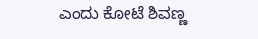ಎಂದು ಕೋಟೆ ಶಿವಣ್ಣ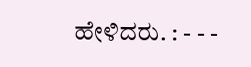ಹೇಳಿದರು. : - - -